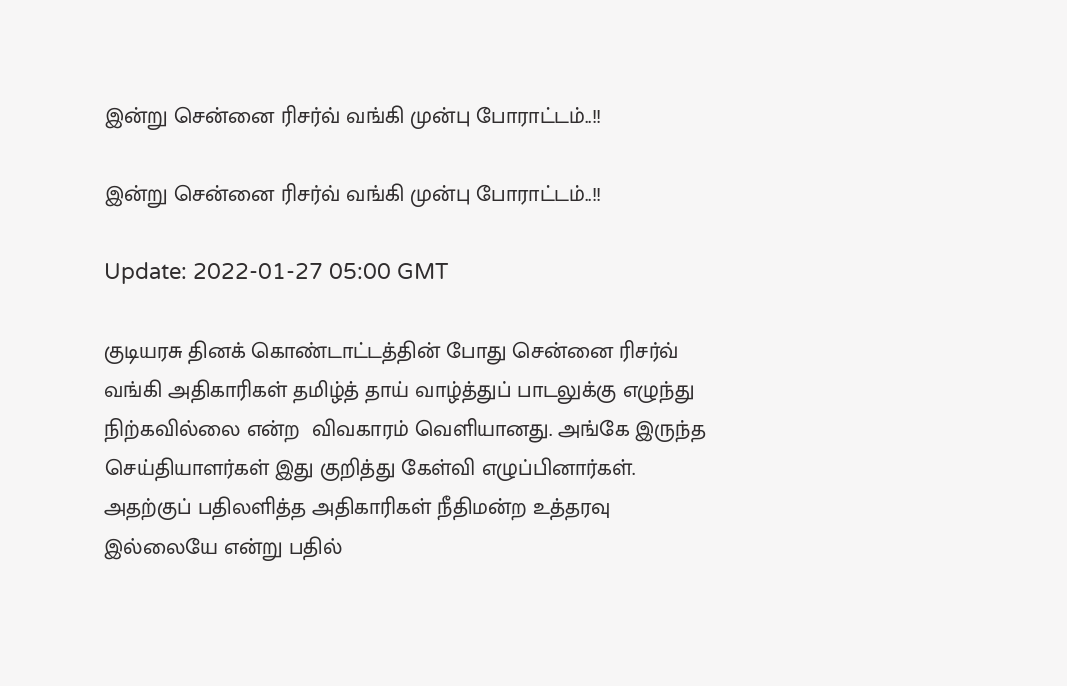இன்று சென்னை ரிசர்வ் வங்கி முன்பு போராட்டம்..!!

இன்று சென்னை ரிசர்வ் வங்கி முன்பு போராட்டம்..!!

Update: 2022-01-27 05:00 GMT

குடியரசு தினக் கொண்டாட்டத்தின் போது சென்னை ரிசர்வ் வங்கி அதிகாரிகள் தமிழ்த் தாய் வாழ்த்துப் பாடலுக்கு எழுந்து நிற்கவில்லை என்ற  விவகாரம் வெளியானது. அங்கே இருந்த செய்தியாளர்கள் இது குறித்து கேள்வி எழுப்பினார்கள். அதற்குப் பதிலளித்த அதிகாரிகள் நீதிமன்ற உத்தரவு இல்லையே என்று பதில்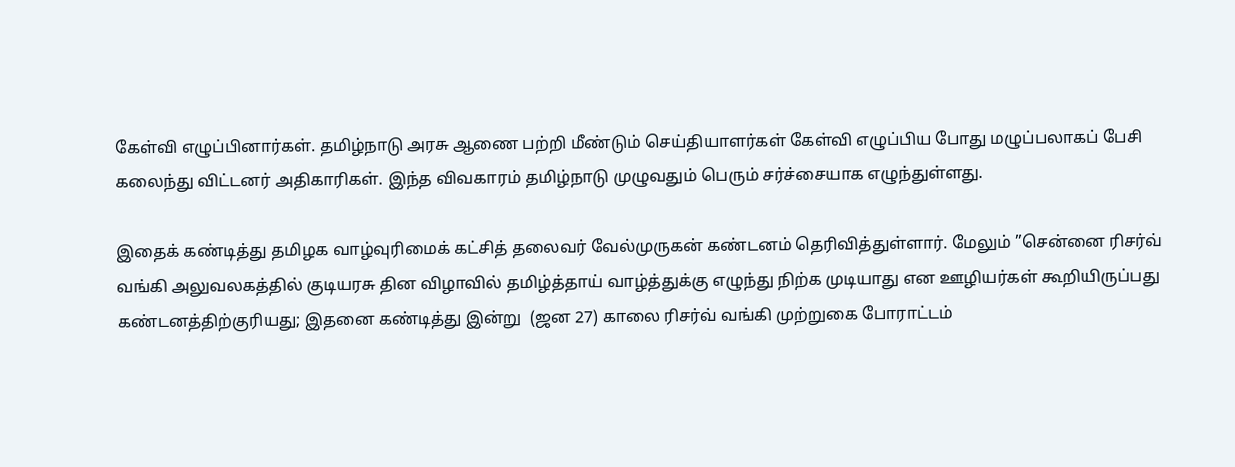கேள்வி எழுப்பினார்கள். தமிழ்நாடு அரசு ஆணை பற்றி மீண்டும் செய்தியாளர்கள் கேள்வி எழுப்பிய போது மழுப்பலாகப் பேசி கலைந்து விட்டனர் அதிகாரிகள். இந்த விவகாரம் தமிழ்நாடு முழுவதும் பெரும் சர்ச்சையாக எழுந்துள்ளது.

இதைக் கண்டித்து தமிழக வாழ்வுரிமைக் கட்சித் தலைவர் வேல்முருகன் கண்டனம் தெரிவித்துள்ளார். மேலும் ”சென்னை ரிசர்வ் வங்கி அலுவலகத்தில் குடியரசு தின விழாவில் தமிழ்த்தாய் வாழ்த்துக்கு எழுந்து நிற்க முடியாது என ஊழியர்கள் கூறியிருப்பது கண்டனத்திற்குரியது; இதனை கண்டித்து இன்று  (ஜன 27) காலை ரிசர்வ் வங்கி முற்றுகை போராட்டம்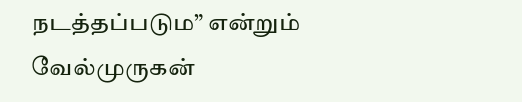நடத்தப்படும” என்றும் வேல்முருகன்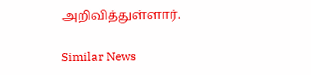அறிவித்துள்ளார்.

Similar News